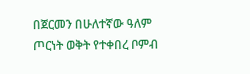በጀርመን በሁለተኛው ዓለም ጦርነት ወቅት የተቀበረ ቦምብ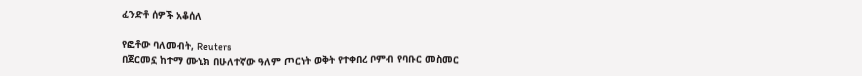ፈንድቶ ሰዎች አቆሰለ

የፎቶው ባለመብት, Reuters
በጀርመኗ ከተማ ሙኒክ በሁለተኛው ዓለም ጦርነት ወቅት የተቀበረ ቦምብ የባቡር መስመር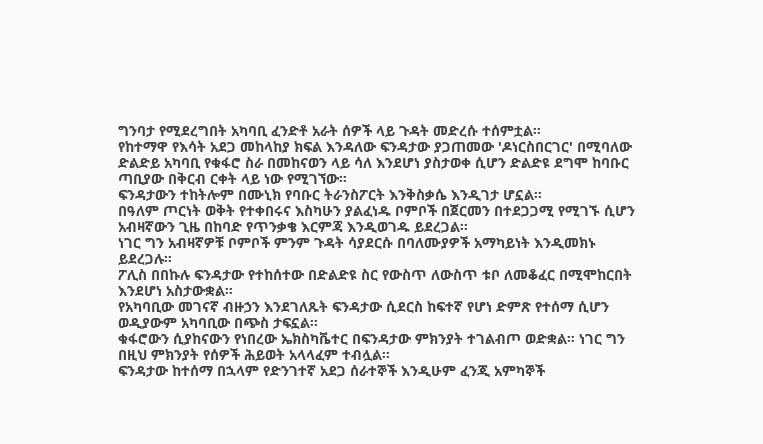ግንባታ የሚደረግበት አካባቢ ፈንድቶ አራት ሰዎች ላይ ጉዳት መድረሱ ተሰምቷል።
የከተማዋ የእሳት አደጋ መከላከያ ክፍል እንዳለው ፍንዳታው ያጋጠመው 'ዶነርስበርገር' በሚባለው ድልድይ አካባቢ የቁፋሮ ስራ በመከናወን ላይ ሳለ እንደሆነ ያስታወቀ ሲሆን ድልድዩ ደግሞ ከባቡር ጣቢያው በቅርብ ርቀት ላይ ነው የሚገኘው።
ፍንዳታውን ተከትሎም በሙኒክ የባቡር ትራንስፖርት እንቅስቃሴ እንዲገታ ሆኗል።
በዓለም ጦርነት ወቅት የተቀበሩና እስካሁን ያልፈነዱ ቦምቦች በጀርመን በተደጋጋሚ የሚገኙ ሲሆን አብዛኛውን ጊዜ በከባድ የጥንቃቄ እርምጃ እንዲወገዱ ይደረጋል።
ነገር ግን አብዛኛዎቹ ቦምቦች ምንም ጉዳት ሳያደርሱ በባለሙያዎች አማካይነት እንዲመክኑ ይደረጋሉ።
ፖሊስ በበኩሉ ፍንዳታው የተከሰተው በድልድዩ ስር የውስጥ ለውስጥ ቱቦ ለመቆፈር በሚሞከርበት እንደሆነ አስታውቋል።
የአካባቢው መገናኛ ብዙኃን እንደገለጹት ፍንዳታው ሲደርስ ከፍተኛ የሆነ ድምጽ የተሰማ ሲሆን ወዲያውም አካባቢው በጭስ ታፍኗል።
ቁፋሮውን ሲያከናውን የነበረው ኤክስካቬተር በፍንዳታው ምክንያት ተገልብጦ ወድቋል። ነገር ግን በዚህ ምክንያት የሰዎች ሕይወት አላላፈም ተብሏል።
ፍንዳታው ከተሰማ በኋላም የድንገተኛ አደጋ ሰራተኞች እንዲሁም ፈንጂ አምካኞች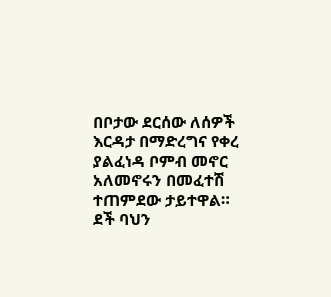በቦታው ደርሰው ለሰዎች እርዳታ በማድረግና የቀረ ያልፈነዳ ቦምብ መኖር አለመኖሩን በመፈተሽ ተጠምደው ታይተዋል።
ደች ባህን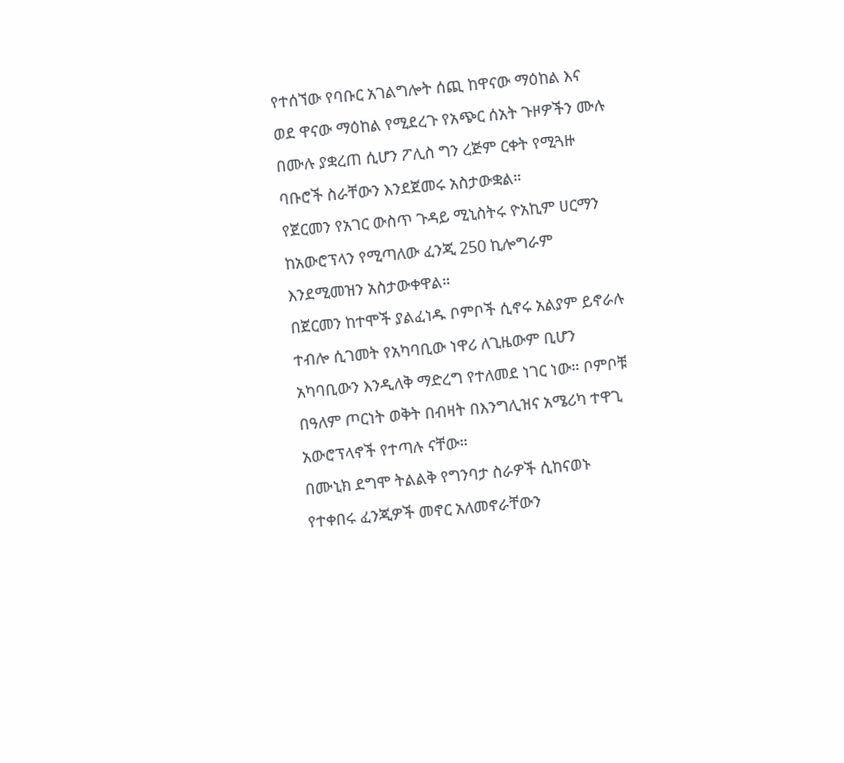የተሰኘው የባቡር አገልግሎት ሰጪ ከዋናው ማዕከል እና ወደ ዋናው ማዕከል የሚደረጉ የአጭር ሰአት ጉዞዎችን ሙሉ በሙሉ ያቋረጠ ሲሆን ፖሊስ ግን ረጅም ርቀት የሚጓዙ ባቡሮች ስራቸውን እንደጀመሩ አስታውቋል።
የጀርመን የአገር ውስጥ ጉዳይ ሚኒስትሩ ዮአኪም ሀርማን ከአውሮፕላን የሚጣለው ፈንጂ 250 ኪሎግራም እንደሚመዝን አስታውቀዋል።
በጀርመን ከተሞች ያልፈነዱ ቦምቦች ሲኖሩ አልያም ይኖራሉ ተብሎ ሲገመት የአካባቢው ነዋሪ ለጊዜውም ቢሆን አካባቢውን እንዲለቅ ማድረግ የተለመደ ነገር ነው። ቦምቦቹ በዓለም ጦርነት ወቅት በብዛት በእንግሊዝና አሜሪካ ተዋጊ አውሮፕላኖች የተጣሉ ናቸው።
በሙኒክ ደግሞ ትልልቅ የግንባታ ስራዎች ሲከናወኑ የተቀበሩ ፈንጂዎች መኖር አለመኖራቸውን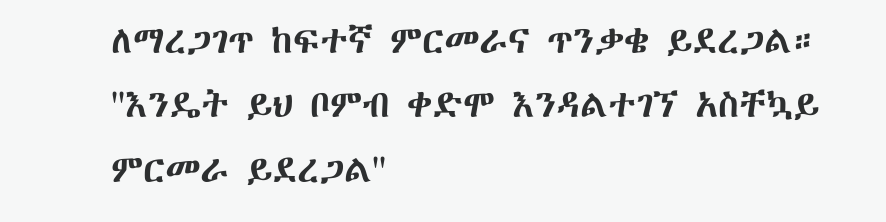ለማረጋገጥ ከፍተኛ ምርመራና ጥንቃቄ ይደረጋል።
''እንዴት ይህ ቦምብ ቀድሞ እንዳልተገኘ አስቸኳይ ምርመራ ይደረጋል''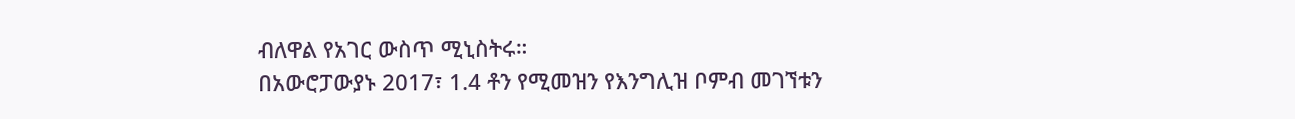ብለዋል የአገር ውስጥ ሚኒስትሩ።
በአውሮፓውያኑ 2017፣ 1.4 ቶን የሚመዝን የእንግሊዝ ቦምብ መገኘቱን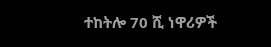ተከትሎ 70 ሺ ነዋሪዎች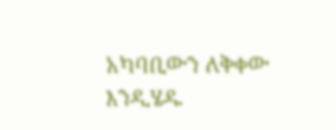አካባቢውን ለቅቀው እንዲሄዱ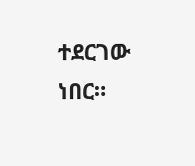ተደርገው ነበር።